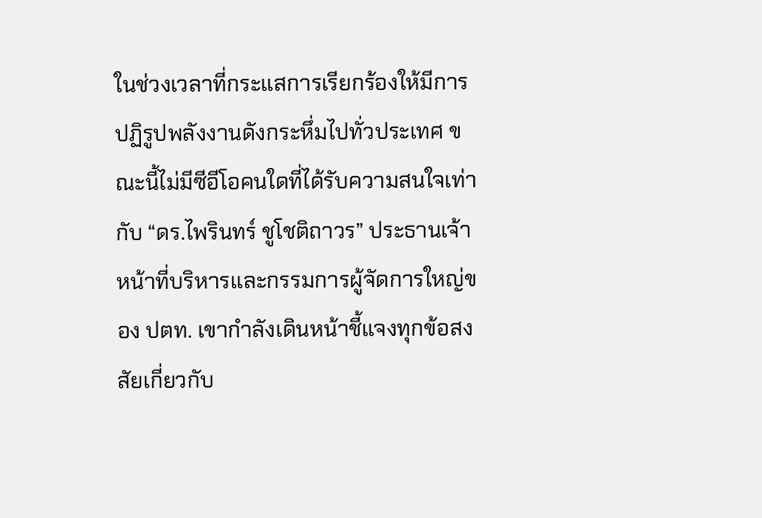ในช่วงเวลาที่กระแสการเรียกร้องให้มีการปฏิรูปพลังงานดังกระหึ่มไปทั่วประเทศ ขณะนี้ไม่มีซีอีโอคนใดที่ได้รับความสนใจเท่ากับ “ดร.ไพรินทร์ ชูโชติถาวร” ประธานเจ้าหน้าที่บริหารและกรรมการผู้จัดการใหญ่ของ ปตท. เขากำลังเดินหน้าชี้แจงทุกข้อสงสัยเกี่ยวกับ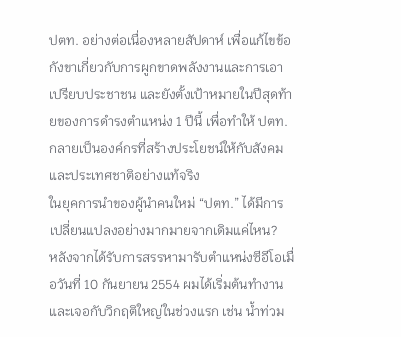ปตท. อย่างต่อเนื่องหลายสัปดาห์ เพื่อแก้ไขข้อกังขาเกี่ยวกับการผูกขาดพลังงานและการเอาเปรียบประชาชน และยังตั้งเป้าหมายในปีสุดท้ายของการดำรงตำแหน่ง 1 ปีนี้ เพื่อทำให้ ปตท. กลายเป็นองค์กรที่สร้างประโยชน์ให้กับสังคมและประเทศชาติอย่างแท้จริง
ในยุคการนำของผู้นำคนใหม่ “ปตท.” ได้มีการเปลี่ยนแปลงอย่างมากมายจากเดิมแค่ไหน?
หลังจากได้รับการสรรหามารับตำแหน่งซีอีโอเมื่อวันที่ 10 กันยายน 2554 ผมได้เริ่มต้นทำงานและเจอกับวิกฤติใหญ่ในช่วงแรก เช่น น้ำท่วม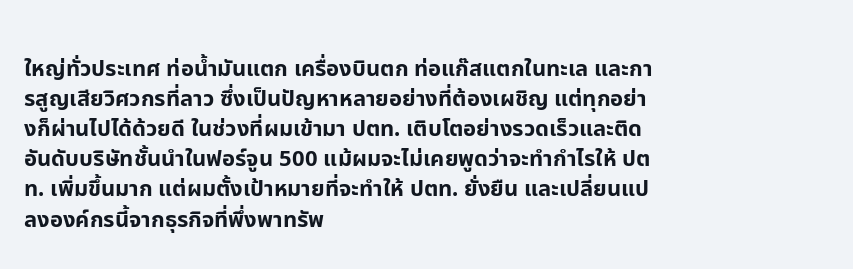ใหญ่ทั่วประเทศ ท่อน้ำมันแตก เครื่องบินตก ท่อแก๊สแตกในทะเล และการสูญเสียวิศวกรที่ลาว ซึ่งเป็นปัญหาหลายอย่างที่ต้องเผชิญ แต่ทุกอย่างก็ผ่านไปได้ด้วยดี ในช่วงที่ผมเข้ามา ปตท. เติบโตอย่างรวดเร็วและติดอันดับบริษัทชั้นนำในฟอร์จูน 500 แม้ผมจะไม่เคยพูดว่าจะทำกำไรให้ ปตท. เพิ่มขึ้นมาก แต่ผมตั้งเป้าหมายที่จะทำให้ ปตท. ยั่งยืน และเปลี่ยนแปลงองค์กรนี้จากธุรกิจที่พึ่งพาทรัพ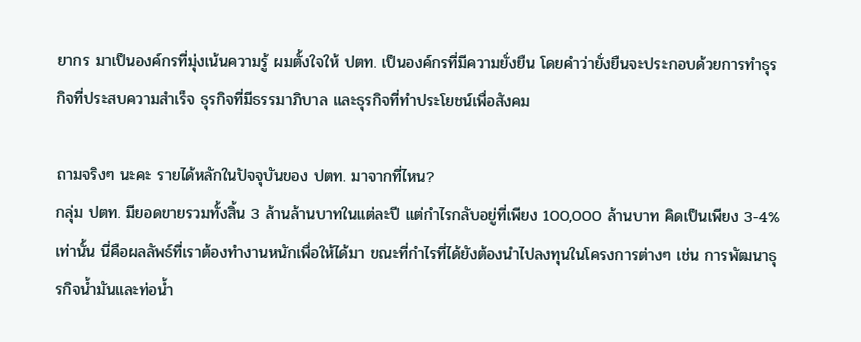ยากร มาเป็นองค์กรที่มุ่งเน้นความรู้ ผมตั้งใจให้ ปตท. เป็นองค์กรที่มีความยั่งยืน โดยคำว่ายั่งยืนจะประกอบด้วยการทำธุรกิจที่ประสบความสำเร็จ ธุรกิจที่มีธรรมาภิบาล และธุรกิจที่ทำประโยชน์เพื่อสังคม

ถามจริงๆ นะคะ รายได้หลักในปัจจุบันของ ปตท. มาจากที่ไหน?
กลุ่ม ปตท. มียอดขายรวมทั้งสิ้น 3 ล้านล้านบาทในแต่ละปี แต่กำไรกลับอยู่ที่เพียง 100,000 ล้านบาท คิดเป็นเพียง 3-4% เท่านั้น นี่คือผลลัพธ์ที่เราต้องทำงานหนักเพื่อให้ได้มา ขณะที่กำไรที่ได้ยังต้องนำไปลงทุนในโครงการต่างๆ เช่น การพัฒนาธุรกิจน้ำมันและท่อน้ำ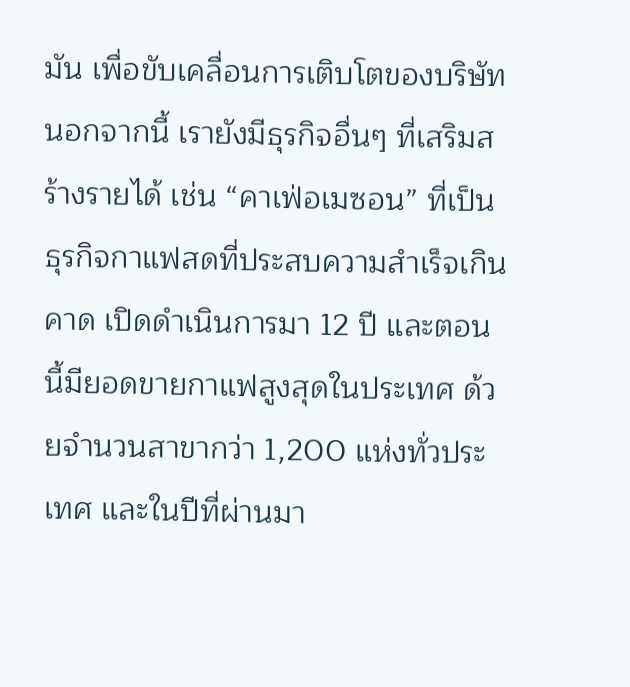มัน เพื่อขับเคลื่อนการเติบโตของบริษัท นอกจากนี้ เรายังมีธุรกิจอื่นๆ ที่เสริมสร้างรายได้ เช่น “คาเฟ่อเมซอน” ที่เป็นธุรกิจกาแฟสดที่ประสบความสำเร็จเกินคาด เปิดดำเนินการมา 12 ปี และตอนนี้มียอดขายกาแฟสูงสุดในประเทศ ด้วยจำนวนสาขากว่า 1,200 แห่งทั่วประเทศ และในปีที่ผ่านมา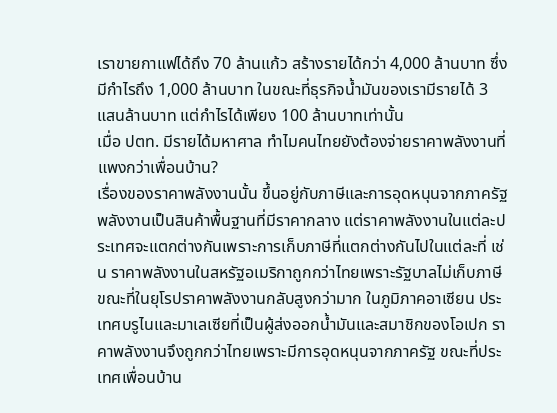เราขายกาแฟได้ถึง 70 ล้านแก้ว สร้างรายได้กว่า 4,000 ล้านบาท ซึ่งมีกำไรถึง 1,000 ล้านบาท ในขณะที่ธุรกิจน้ำมันของเรามีรายได้ 3 แสนล้านบาท แต่กำไรได้เพียง 100 ล้านบาทเท่านั้น
เมื่อ ปตท. มีรายได้มหาศาล ทำไมคนไทยยังต้องจ่ายราคาพลังงานที่แพงกว่าเพื่อนบ้าน?
เรื่องของราคาพลังงานนั้น ขึ้นอยู่กับภาษีและการอุดหนุนจากภาครัฐ พลังงานเป็นสินค้าพื้นฐานที่มีราคากลาง แต่ราคาพลังงานในแต่ละประเทศจะแตกต่างกันเพราะการเก็บภาษีที่แตกต่างกันไปในแต่ละที่ เช่น ราคาพลังงานในสหรัฐอเมริกาถูกกว่าไทยเพราะรัฐบาลไม่เก็บภาษี ขณะที่ในยุโรปราคาพลังงานกลับสูงกว่ามาก ในภูมิภาคอาเซียน ประเทศบรูไนและมาเลเซียที่เป็นผู้ส่งออกน้ำมันและสมาชิกของโอเปก ราคาพลังงานจึงถูกกว่าไทยเพราะมีการอุดหนุนจากภาครัฐ ขณะที่ประเทศเพื่อนบ้าน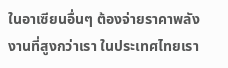ในอาเซียนอื่นๆ ต้องจ่ายราคาพลังงานที่สูงกว่าเรา ในประเทศไทยเรา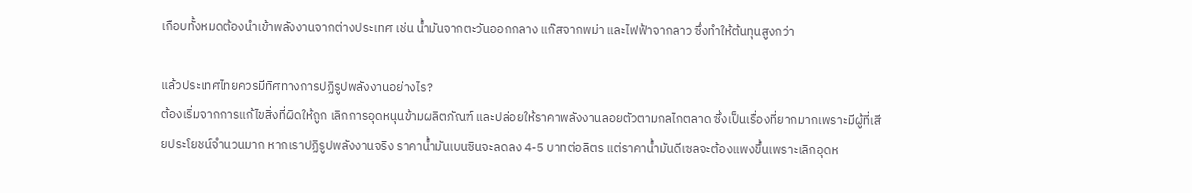เกือบทั้งหมดต้องนำเข้าพลังงานจากต่างประเทศ เช่น น้ำมันจากตะวันออกกลาง แก๊สจากพม่า และไฟฟ้าจากลาว ซึ่งทำให้ต้นทุนสูงกว่า

แล้วประเทศไทยควรมีทิศทางการปฏิรูปพลังงานอย่างไร?
ต้องเริ่มจากการแก้ไขสิ่งที่ผิดให้ถูก เลิกการอุดหนุนข้ามผลิตภัณฑ์ และปล่อยให้ราคาพลังงานลอยตัวตามกลไกตลาด ซึ่งเป็นเรื่องที่ยากมากเพราะมีผู้ที่เสียประโยชน์จำนวนมาก หากเราปฏิรูปพลังงานจริง ราคาน้ำมันเบนซินจะลดลง 4-5 บาทต่อลิตร แต่ราคาน้ำมันดีเซลจะต้องแพงขึ้นเพราะเลิกอุดห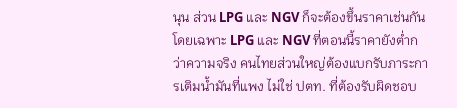นุน ส่วน LPG และ NGV ก็จะต้องขึ้นราคาเช่นกัน โดยเฉพาะ LPG และ NGV ที่ตอนนี้ราคายังต่ำกว่าความจริง คนไทยส่วนใหญ่ต้องแบกรับภาระการเติมน้ำมันที่แพง ไม่ใช่ ปตท. ที่ต้องรับผิดชอบ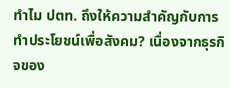ทำไม ปตท. ถึงให้ความสำคัญกับการทำประโยชน์เพื่อสังคม? เนื่องจากธุรกิจของ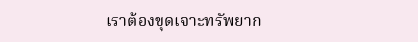เราต้องขุดเจาะทรัพยาก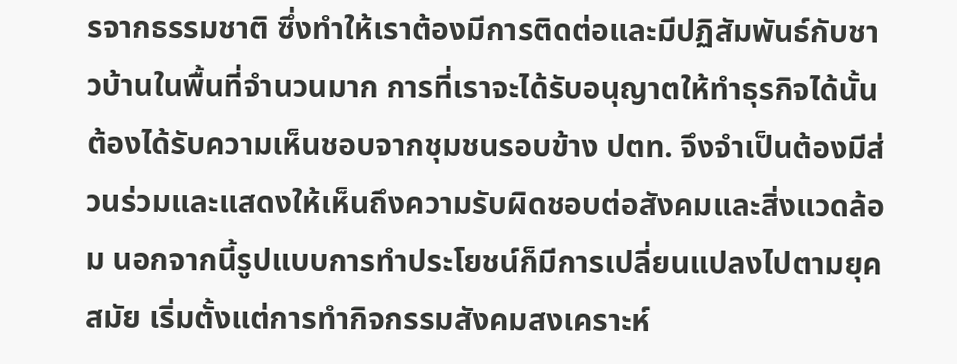รจากธรรมชาติ ซึ่งทำให้เราต้องมีการติดต่อและมีปฏิสัมพันธ์กับชาวบ้านในพื้นที่จำนวนมาก การที่เราจะได้รับอนุญาตให้ทำธุรกิจได้นั้นต้องได้รับความเห็นชอบจากชุมชนรอบข้าง ปตท. จึงจำเป็นต้องมีส่วนร่วมและแสดงให้เห็นถึงความรับผิดชอบต่อสังคมและสิ่งแวดล้อม นอกจากนี้รูปแบบการทำประโยชน์ก็มีการเปลี่ยนแปลงไปตามยุคสมัย เริ่มตั้งแต่การทำกิจกรรมสังคมสงเคราะห์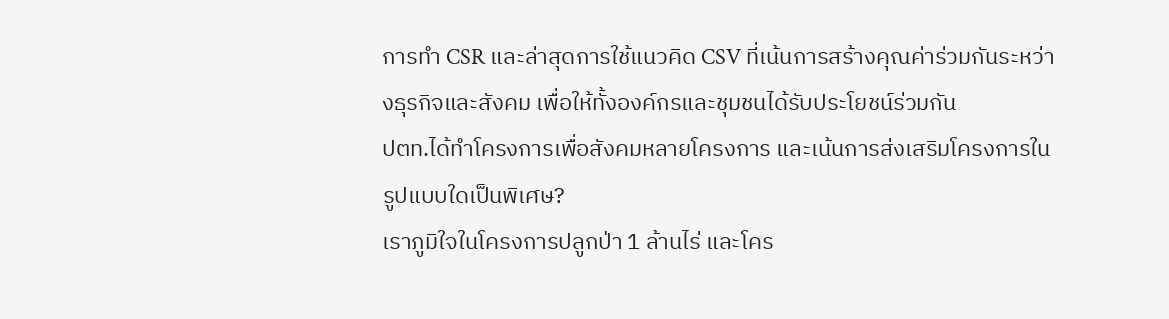การทำ CSR และล่าสุดการใช้แนวคิด CSV ที่เน้นการสร้างคุณค่าร่วมกันระหว่างธุรกิจและสังคม เพื่อให้ทั้งองค์กรและชุมชนได้รับประโยชน์ร่วมกัน
ปตท.ได้ทำโครงการเพื่อสังคมหลายโครงการ และเน้นการส่งเสริมโครงการในรูปแบบใดเป็นพิเศษ?
เราภูมิใจในโครงการปลูกป่า 1 ล้านไร่ และโคร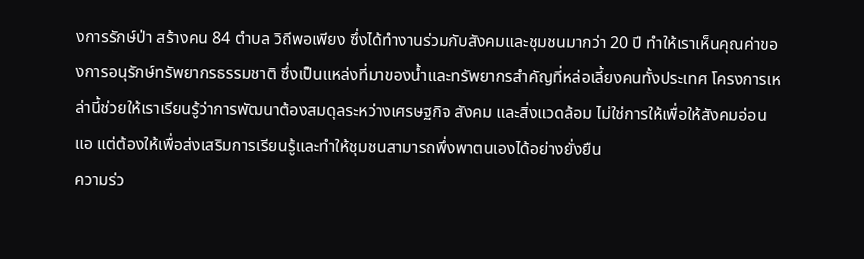งการรักษ์ป่า สร้างคน 84 ตำบล วิถีพอเพียง ซึ่งได้ทำงานร่วมกับสังคมและชุมชนมากว่า 20 ปี ทำให้เราเห็นคุณค่าของการอนุรักษ์ทรัพยากรธรรมชาติ ซึ่งเป็นแหล่งที่มาของน้ำและทรัพยากรสำคัญที่หล่อเลี้ยงคนทั้งประเทศ โครงการเหล่านี้ช่วยให้เราเรียนรู้ว่าการพัฒนาต้องสมดุลระหว่างเศรษฐกิจ สังคม และสิ่งแวดล้อม ไม่ใช่การให้เพื่อให้สังคมอ่อนแอ แต่ต้องให้เพื่อส่งเสริมการเรียนรู้และทำให้ชุมชนสามารถพึ่งพาตนเองได้อย่างยั่งยืน
ความร่ว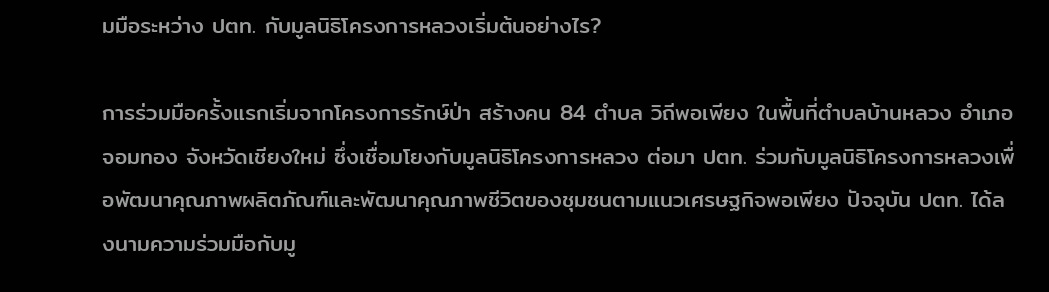มมือระหว่าง ปตท. กับมูลนิธิโครงการหลวงเริ่มต้นอย่างไร?

การร่วมมือครั้งแรกเริ่มจากโครงการรักษ์ป่า สร้างคน 84 ตำบล วิถีพอเพียง ในพื้นที่ตำบลบ้านหลวง อำเภอจอมทอง จังหวัดเชียงใหม่ ซึ่งเชื่อมโยงกับมูลนิธิโครงการหลวง ต่อมา ปตท. ร่วมกับมูลนิธิโครงการหลวงเพื่อพัฒนาคุณภาพผลิตภัณฑ์และพัฒนาคุณภาพชีวิตของชุมชนตามแนวเศรษฐกิจพอเพียง ปัจจุบัน ปตท. ได้ลงนามความร่วมมือกับมู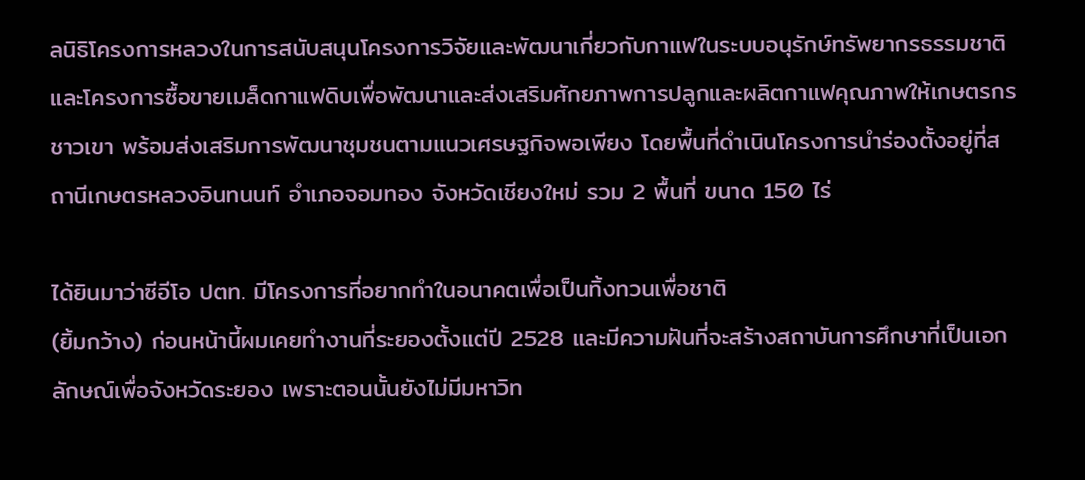ลนิธิโครงการหลวงในการสนับสนุนโครงการวิจัยและพัฒนาเกี่ยวกับกาแฟในระบบอนุรักษ์ทรัพยากรธรรมชาติ และโครงการซื้อขายเมล็ดกาแฟดิบเพื่อพัฒนาและส่งเสริมศักยภาพการปลูกและผลิตกาแฟคุณภาพให้เกษตรกรชาวเขา พร้อมส่งเสริมการพัฒนาชุมชนตามแนวเศรษฐกิจพอเพียง โดยพื้นที่ดำเนินโครงการนำร่องตั้งอยู่ที่สถานีเกษตรหลวงอินทนนท์ อำเภอจอมทอง จังหวัดเชียงใหม่ รวม 2 พื้นที่ ขนาด 150 ไร่

ได้ยินมาว่าซีอีโอ ปตท. มีโครงการที่อยากทำในอนาคตเพื่อเป็นทิ้งทวนเพื่อชาติ
(ยิ้มกว้าง) ก่อนหน้านี้ผมเคยทำงานที่ระยองตั้งแต่ปี 2528 และมีความฝันที่จะสร้างสถาบันการศึกษาที่เป็นเอกลักษณ์เพื่อจังหวัดระยอง เพราะตอนนั้นยังไม่มีมหาวิท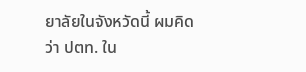ยาลัยในจังหวัดนี้ ผมคิดว่า ปตท. ใน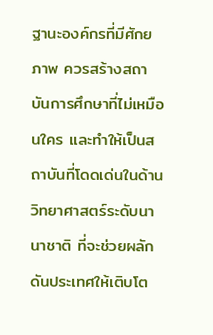ฐานะองค์กรที่มีศักยภาพ ควรสร้างสถาบันการศึกษาที่ไม่เหมือนใคร และทำให้เป็นสถาบันที่โดดเด่นในด้านวิทยาศาสตร์ระดับนานาชาติ ที่จะช่วยผลักดันประเทศให้เติบโต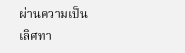ผ่านความเป็นเลิศทา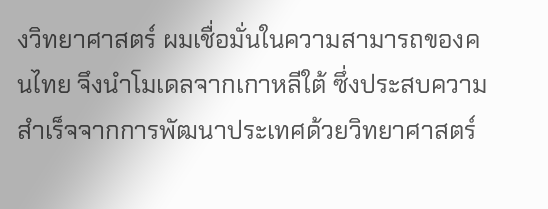งวิทยาศาสตร์ ผมเชื่อมั่นในความสามารถของคนไทย จึงนำโมเดลจากเกาหลีใต้ ซึ่งประสบความสำเร็จจากการพัฒนาประเทศด้วยวิทยาศาสตร์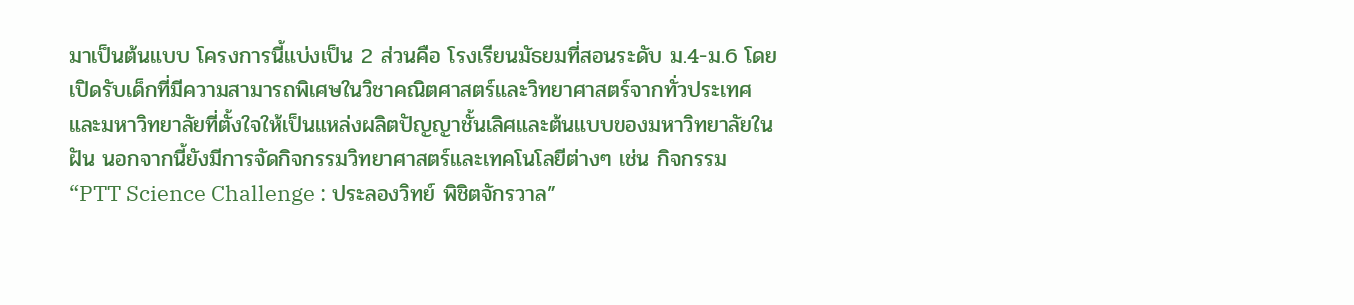มาเป็นต้นแบบ โครงการนี้แบ่งเป็น 2 ส่วนคือ โรงเรียนมัธยมที่สอนระดับ ม.4-ม.6 โดยเปิดรับเด็กที่มีความสามารถพิเศษในวิชาคณิตศาสตร์และวิทยาศาสตร์จากทั่วประเทศ และมหาวิทยาลัยที่ตั้งใจให้เป็นแหล่งผลิตปัญญาชั้นเลิศและต้นแบบของมหาวิทยาลัยในฝัน นอกจากนี้ยังมีการจัดกิจกรรมวิทยาศาสตร์และเทคโนโลยีต่างๆ เช่น กิจกรรม “PTT Science Challenge : ประลองวิทย์ พิชิตจักรวาล”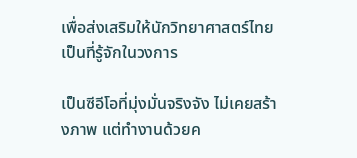เพื่อส่งเสริมให้นักวิทยาศาสตร์ไทยเป็นที่รู้จักในวงการ

เป็นซีอีโอที่มุ่งมั่นจริงจัง ไม่เคยสร้างภาพ แต่ทำงานด้วยค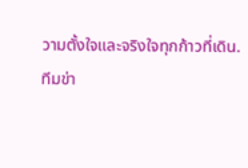วามตั้งใจและจริงใจทุกก้าวที่เดิน.
ทีมข่า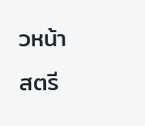วหน้าสตรี